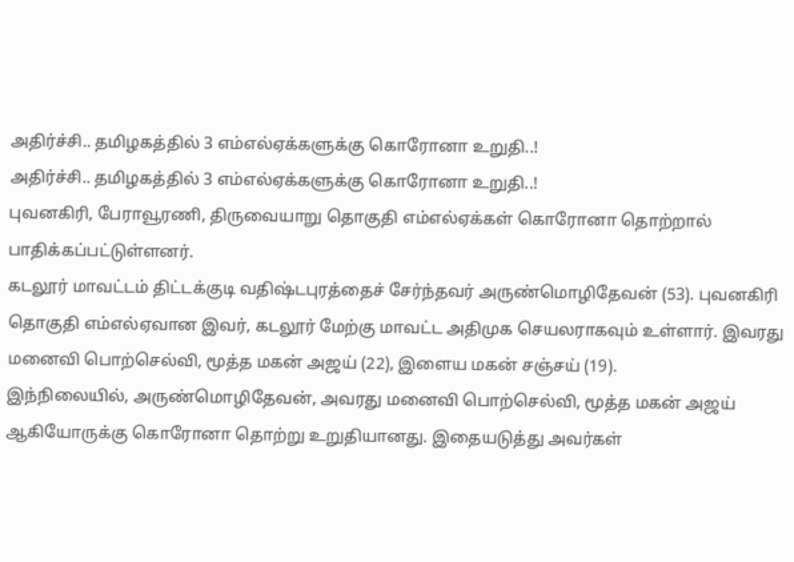அதிர்ச்சி.. தமிழகத்தில் 3 எம்எல்ஏக்களுக்கு கொரோனா உறுதி..!
அதிர்ச்சி.. தமிழகத்தில் 3 எம்எல்ஏக்களுக்கு கொரோனா உறுதி..!
புவனகிரி, பேராவூரணி, திருவையாறு தொகுதி எம்எல்ஏக்கள் கொரோனா தொற்றால் பாதிக்கப்பட்டுள்ளனர்.
கடலூர் மாவட்டம் திட்டக்குடி வதிஷ்டபுரத்தைச் சேர்ந்தவர் அருண்மொழிதேவன் (53). புவனகிரி தொகுதி எம்எல்ஏவான இவர், கடலூர் மேற்கு மாவட்ட அதிமுக செயலராகவும் உள்ளார். இவரது மனைவி பொற்செல்வி, மூத்த மகன் அஜய் (22), இளைய மகன் சஞ்சய் (19).
இந்நிலையில், அருண்மொழிதேவன், அவரது மனைவி பொற்செல்வி, மூத்த மகன் அஜய் ஆகியோருக்கு கொரோனா தொற்று உறுதியானது. இதையடுத்து அவர்கள்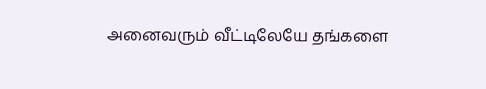அனைவரும் வீட்டிலேயே தங்களை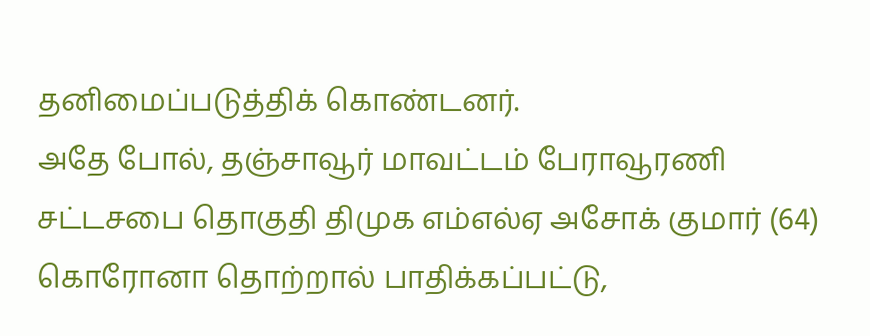தனிமைப்படுத்திக் கொண்டனர்.
அதே போல், தஞ்சாவூர் மாவட்டம் பேராவூரணி சட்டசபை தொகுதி திமுக எம்எல்ஏ அசோக் குமார் (64) கொரோனா தொற்றால் பாதிக்கப்பட்டு,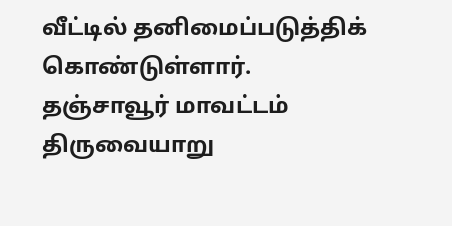வீட்டில் தனிமைப்படுத்திக் கொண்டுள்ளார்.
தஞ்சாவூர் மாவட்டம் திருவையாறு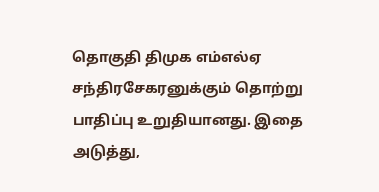தொகுதி திமுக எம்எல்ஏ சந்திரசேகரனுக்கும் தொற்று பாதிப்பு உறுதியானது. இதை அடுத்து,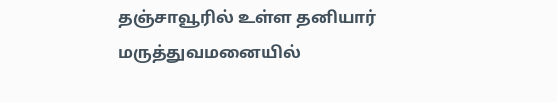தஞ்சாவூரில் உள்ள தனியார் மருத்துவமனையில்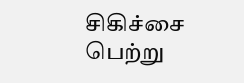சிகிச்சை பெற்று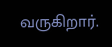வருகிறார்.